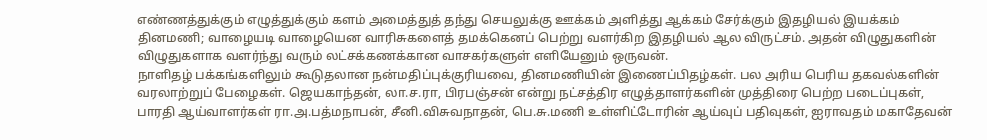எண்ணத்துக்கும் எழுத்துக்கும் களம் அமைத்துத் தந்து செயலுக்கு ஊக்கம் அளித்து ஆக்கம் சேர்க்கும் இதழியல் இயக்கம் தினமணி; வாழையடி வாழையென வாரிசுகளைத் தமக்கெனப் பெற்று வளர்கிற இதழியல் ஆல விருட்சம். அதன் விழுதுகளின் விழுதுகளாக வளர்ந்து வரும் லட்சக்கணக்கான வாசகர்களுள் எளியேனும் ஒருவன்.
நாளிதழ் பக்கங்களிலும் கூடுதலான நன்மதிப்புக்குரியவை, தினமணியின் இணைப்பிதழ்கள். பல அரிய பெரிய தகவல்களின் வரலாற்றுப் பேழைகள். ஜெயகாந்தன், லா.ச.ரா, பிரபஞ்சன் என்று நட்சத்திர எழுத்தாளர்களின் முத்திரை பெற்ற படைப்புகள், பாரதி ஆய்வாளர்கள் ரா.அ.பத்மநாபன், சீனி.விசுவநாதன், பெ.சு.மணி உள்ளிட்டோரின் ஆய்வுப் பதிவுகள், ஐராவதம் மகாதேவன்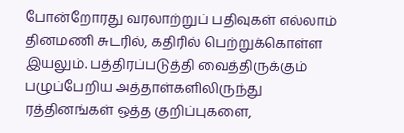போன்றோரது வரலாற்றுப் பதிவுகள் எல்லாம் தினமணி சுடரில், கதிரில் பெற்றுக்கொள்ள இயலும். பத்திரப்படுத்தி வைத்திருக்கும் பழுப்பேறிய அத்தாள்களிலிருந்து ரத்தினங்கள் ஒத்த குறிப்புகளை,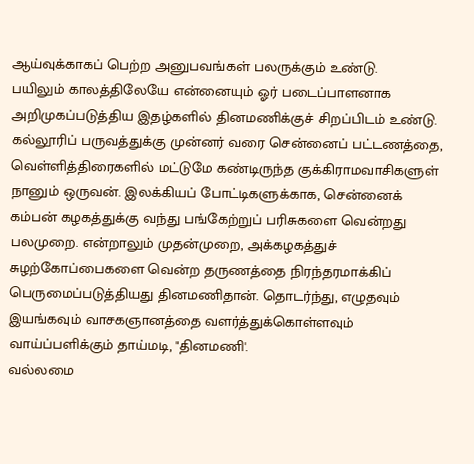ஆய்வுக்காகப் பெற்ற அனுபவங்கள் பலருக்கும் உண்டு.
பயிலும் காலத்திலேயே என்னையும் ஓர் படைப்பாளனாக அறிமுகப்படுத்திய இதழ்களில் தினமணிக்குச் சிறப்பிடம் உண்டு. கல்லூரிப் பருவத்துக்கு முன்னர் வரை சென்னைப் பட்டணத்தை, வெள்ளித்திரைகளில் மட்டுமே கண்டிருந்த குக்கிராமவாசிகளுள் நானும் ஒருவன். இலக்கியப் போட்டிகளுக்காக, சென்னைக் கம்பன் கழகத்துக்கு வந்து பங்கேற்றுப் பரிசுகளை வென்றது பலமுறை. என்றாலும் முதன்முறை, அக்கழகத்துச் சுழற்கோப்பைகளை வென்ற தருணத்தை நிரந்தரமாக்கிப் பெருமைப்படுத்தியது தினமணிதான். தொடர்ந்து, எழுதவும் இயங்கவும் வாசகஞானத்தை வளர்த்துக்கொள்ளவும் வாய்ப்பளிக்கும் தாய்மடி, "தினமணி'.
வல்லமை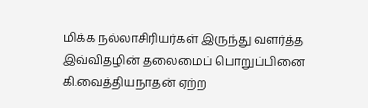மிக்க நல்லாசிரியர்கள் இருந்து வளர்த்த இவ்விதழின் தலைமைப் பொறுப்பினை கி.வைத்தியநாதன் ஏற்ற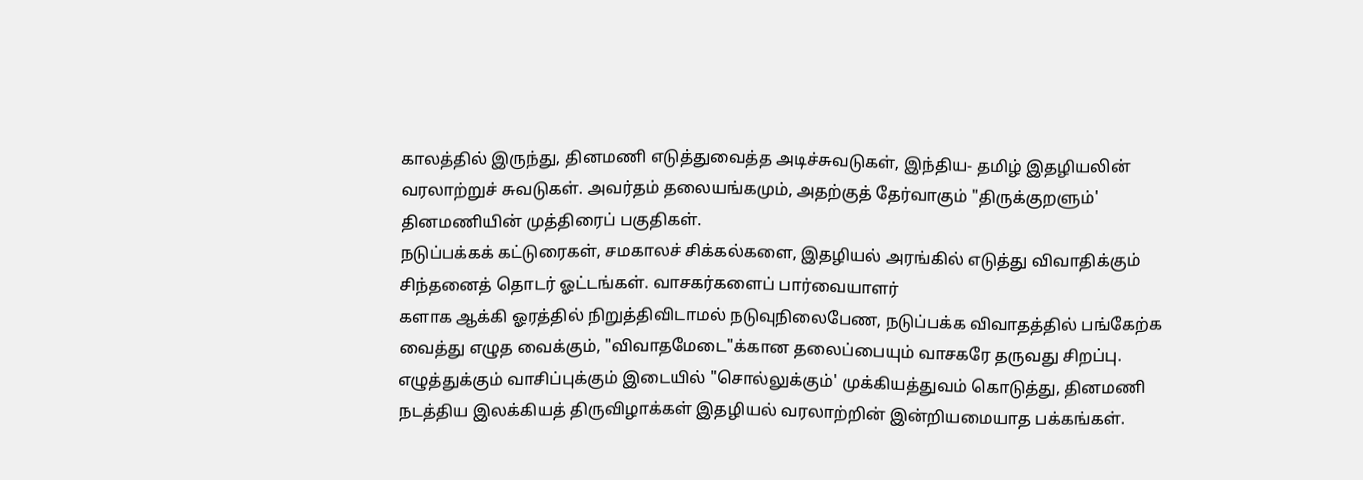காலத்தில் இருந்து, தினமணி எடுத்துவைத்த அடிச்சுவடுகள், இந்திய- தமிழ் இதழியலின் வரலாற்றுச் சுவடுகள். அவர்தம் தலையங்கமும், அதற்குத் தேர்வாகும் "திருக்குறளும்' தினமணியின் முத்திரைப் பகுதிகள்.
நடுப்பக்கக் கட்டுரைகள், சமகாலச் சிக்கல்களை, இதழியல் அரங்கில் எடுத்து விவாதிக்கும் சிந்தனைத் தொடர் ஓட்டங்கள். வாசகர்களைப் பார்வையாளர்
களாக ஆக்கி ஓரத்தில் நிறுத்திவிடாமல் நடுவுநிலைபேண, நடுப்பக்க விவாதத்தில் பங்கேற்க வைத்து எழுத வைக்கும், "விவாதமேடை"க்கான தலைப்பையும் வாசகரே தருவது சிறப்பு.
எழுத்துக்கும் வாசிப்புக்கும் இடையில் "சொல்லுக்கும்' முக்கியத்துவம் கொடுத்து, தினமணி நடத்திய இலக்கியத் திருவிழாக்கள் இதழியல் வரலாற்றின் இன்றியமையாத பக்கங்கள்.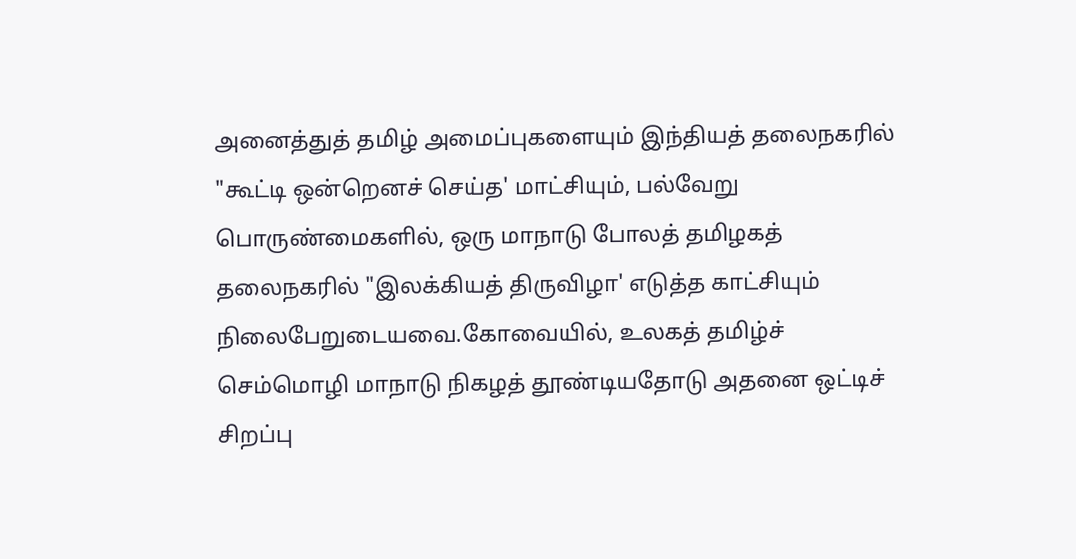அனைத்துத் தமிழ் அமைப்புகளையும் இந்தியத் தலைநகரில் "கூட்டி ஒன்றெனச் செய்த' மாட்சியும், பல்வேறு பொருண்மைகளில், ஒரு மாநாடு போலத் தமிழகத் தலைநகரில் "இலக்கியத் திருவிழா' எடுத்த காட்சியும் நிலைபேறுடையவை.கோவையில், உலகத் தமிழ்ச் செம்மொழி மாநாடு நிகழத் தூண்டியதோடு அதனை ஒட்டிச் சிறப்பு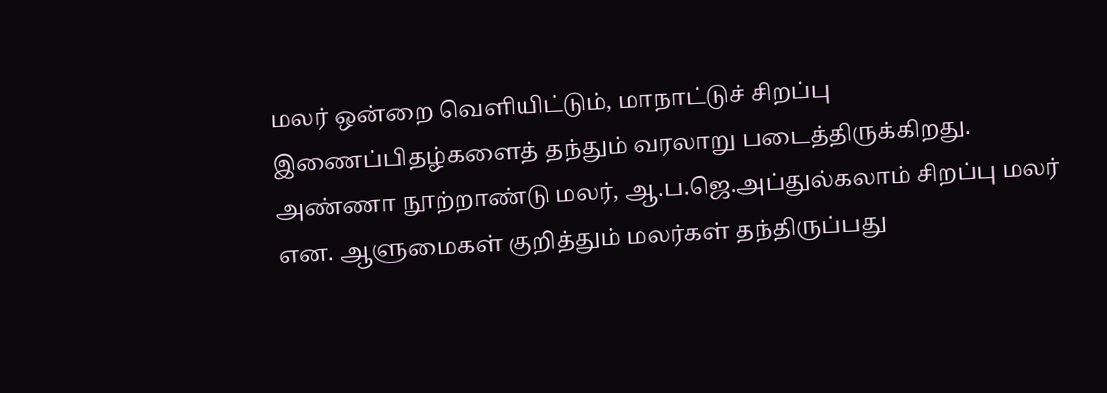மலர் ஒன்றை வெளியிட்டும், மாநாட்டுச் சிறப்பு இணைப்பிதழ்களைத் தந்தும் வரலாறு படைத்திருக்கிறது. அண்ணா நூற்றாண்டு மலர், ஆ.ப.ஜெ.அப்துல்கலாம் சிறப்பு மலர் என. ஆளுமைகள் குறித்தும் மலர்கள் தந்திருப்பது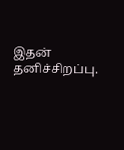இதன் தனிச்சிறப்பு.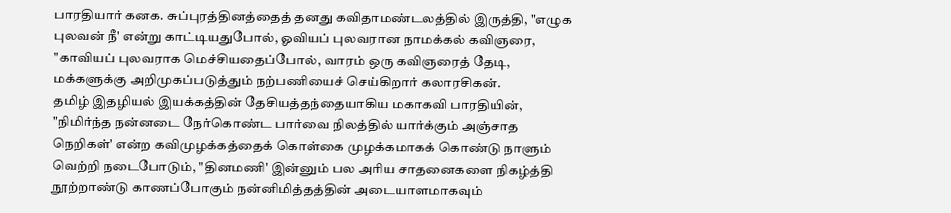பாரதியார் கனக. சுப்புரத்தினத்தைத் தனது கவிதாமண்டலத்தில் இருத்தி, "எழுக புலவன் நீ' என்று காட்டியதுபோல், ஓவியப் புலவரான நாமக்கல் கவிஞரை, "காவியப் புலவராக மெச்சியதைப்போல், வாரம் ஒரு கவிஞரைத் தேடி, மக்களுக்கு அறிமுகப்படுத்தும் நற்பணியைச் செய்கிறார் கலாரசிகன்.
தமிழ் இதழியல் இயக்கத்தின் தேசியத்தந்தையாகிய மகாகவி பாரதியின், "நிமிர்ந்த நன்னடை நேர்கொண்ட பார்வை நிலத்தில் யார்க்கும் அஞ்சாத நெறிகள்' என்ற கவிமுழக்கத்தைக் கொள்கை முழக்கமாகக் கொண்டு நாளும் வெற்றி நடைபோடும், "தினமணி' இன்னும் பல அரிய சாதனைகளை நிகழ்த்தி நூற்றாண்டு காணப்போகும் நன்னிமித்தத்தின் அடையாளமாகவும்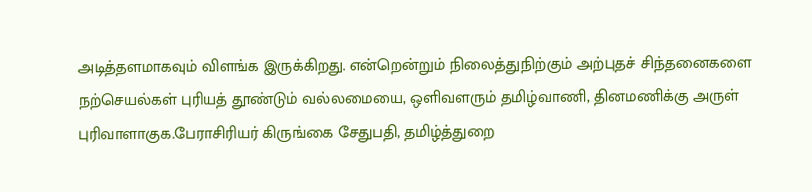அடித்தளமாகவும் விளங்க இருக்கிறது. என்றென்றும் நிலைத்துநிற்கும் அற்புதச் சிந்தனைகளை நற்செயல்கள் புரியத் தூண்டும் வல்லமையை, ஒளிவளரும் தமிழ்வாணி, தினமணிக்கு அருள் புரிவாளாகுக.பேராசிரியர் கிருங்கை சேதுபதி, தமிழ்த்துறை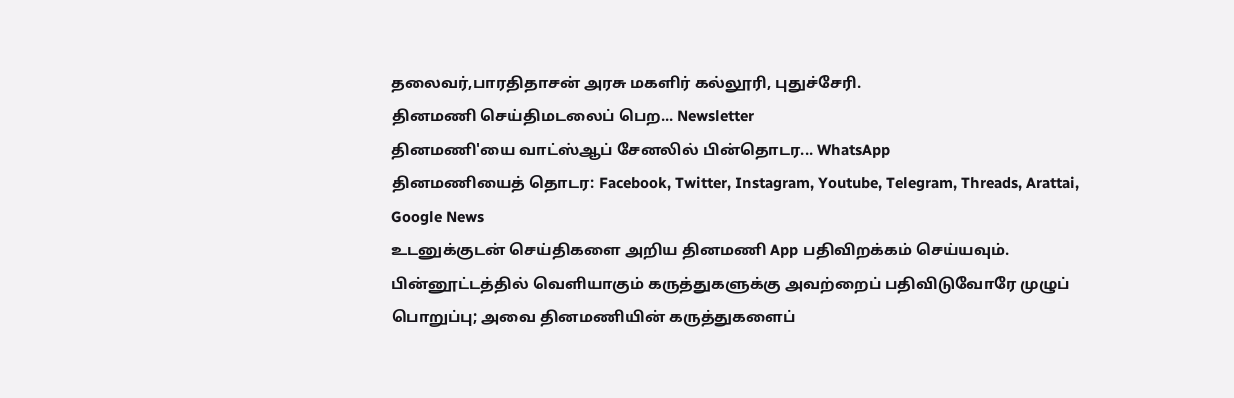தலைவர்,பாரதிதாசன் அரசு மகளிர் கல்லூரி, புதுச்சேரி.
தினமணி செய்திமடலைப் பெற... Newsletter
தினமணி'யை வாட்ஸ்ஆப் சேனலில் பின்தொடர... WhatsApp
தினமணியைத் தொடர: Facebook, Twitter, Instagram, Youtube, Telegram, Threads, Arattai, Google News
உடனுக்குடன் செய்திகளை அறிய தினமணி App பதிவிறக்கம் செய்யவும்.
பின்னூட்டத்தில் வெளியாகும் கருத்துகளுக்கு அவற்றைப் பதிவிடுவோரே முழுப் பொறுப்பு; அவை தினமணியின் கருத்துகளைப்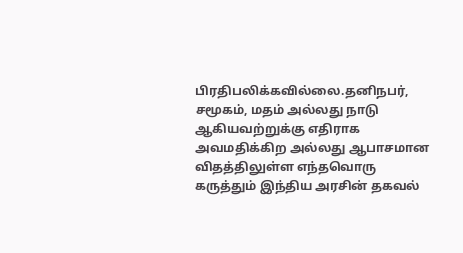பிரதிபலிக்கவில்லை.தனிநபர், சமூகம், மதம் அல்லது நாடு ஆகியவற்றுக்கு எதிராக அவமதிக்கிற அல்லது ஆபாசமான விதத்திலுள்ள எந்தவொரு கருத்தும் இந்திய அரசின் தகவல்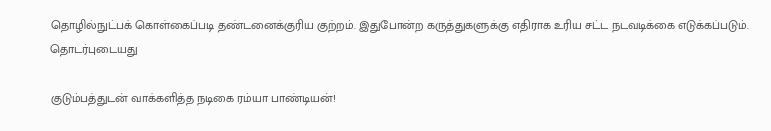தொழில்நுட்பக் கொள்கைப்படி தண்டனைக்குரிய குற்றம். இதுபோன்ற கருத்துகளுக்கு எதிராக உரிய சட்ட நடவடிக்கை எடுக்கப்படும்.
தொடர்புடையது

குடும்பத்துடன் வாக்களித்த நடிகை ரம்யா பாண்டியன்!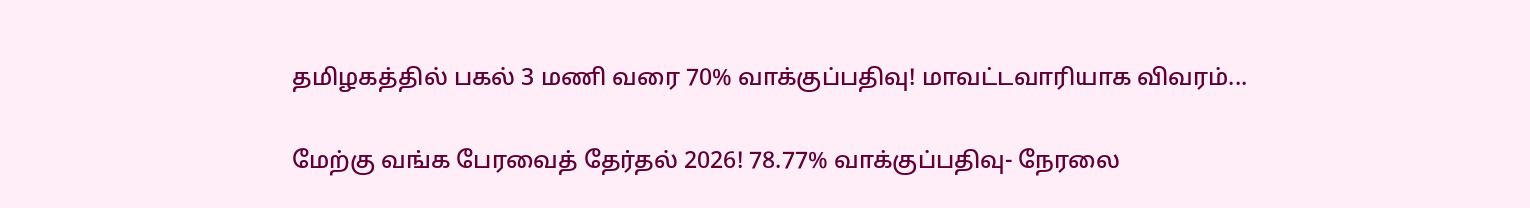தமிழகத்தில் பகல் 3 மணி வரை 70% வாக்குப்பதிவு! மாவட்டவாரியாக விவரம்...

மேற்கு வங்க பேரவைத் தேர்தல் 2026! 78.77% வாக்குப்பதிவு- நேரலை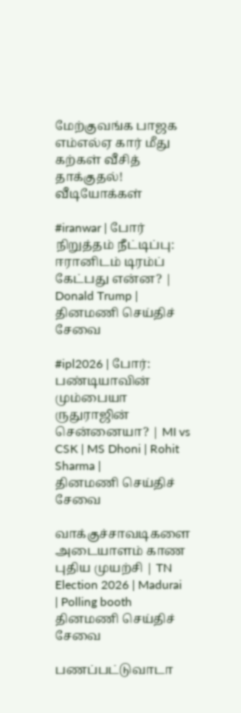மேற்குவங்க பாஜக எம்எல்ஏ கார் மீது கற்கள் வீசித் தாக்குதல்!
வீடியோக்கள்

#iranwar | போர் நிறுத்தம் நீட்டிப்பு: ஈரானிடம் டிரம்ப் கேட்பது என்ன? | Donald Trump |
தினமணி செய்திச் சேவை

#ipl2026 | போர்: பண்டியாவின் மும்பையா ருதுராஜின் சென்னையா? | MI vs CSK | MS Dhoni | Rohit Sharma |
தினமணி செய்திச் சேவை

வாக்குச்சாவடிகளை அடையாளம் காண புதிய முயற்சி | TN Election 2026 | Madurai | Polling booth
தினமணி செய்திச் சேவை

பணப்பட்டுவாடா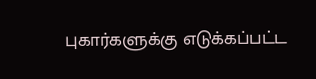புகார்களுக்கு எடுக்கப்பட்ட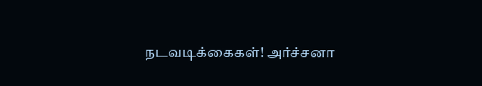நடவடிக்கைகள்! அர்ச்சனா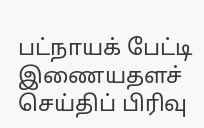பட்நாயக் பேட்டி
இணையதளச் செய்திப் பிரிவு